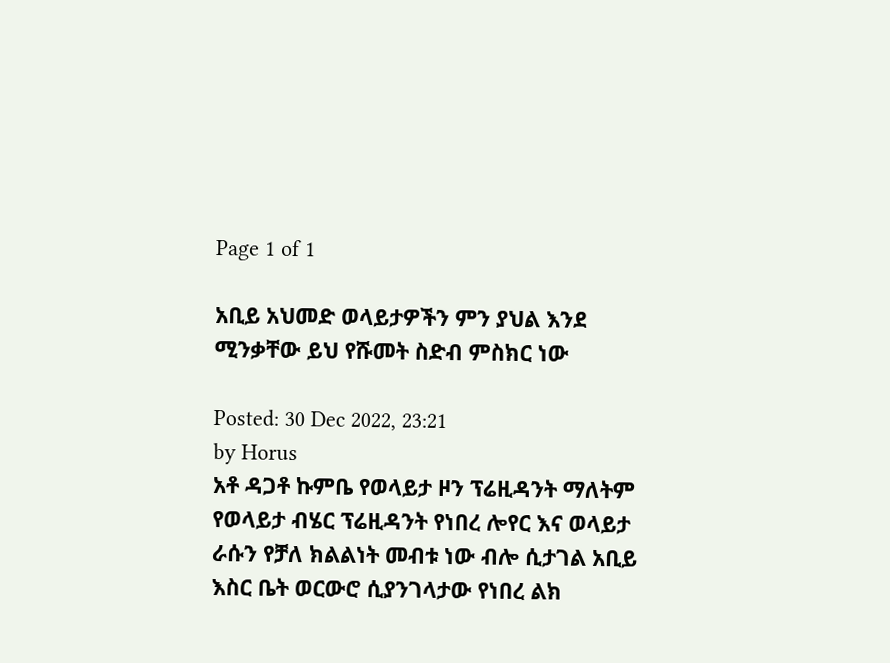Page 1 of 1

አቢይ አህመድ ወላይታዎችን ምን ያህል እንደ ሚንቃቸው ይህ የሹመት ስድብ ምስክር ነው

Posted: 30 Dec 2022, 23:21
by Horus
አቶ ዳጋቶ ኩምቤ የወላይታ ዞን ፕሬዚዳንት ማለትም የወላይታ ብሄር ፕሬዚዳንት የነበረ ሎየር እና ወላይታ ራሱን የቻለ ክልልነት መብቱ ነው ብሎ ሲታገል አቢይ እስር ቤት ወርውሮ ሲያንገላታው የነበረ ልክ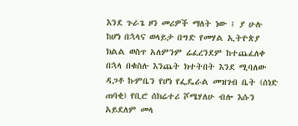እንደ ጉራጌ ዞን መሪዎች ማለት ነው ፤ ያ ሁሉ ከሆነ በኋላና ወላይታ በግድ የመሃል ኢትዮጵያ ክልል ወስጥ አለምንም ሬፈረንደም ከተጨፈለቀ በኋላ በቁስሉ እንጨት ክተትበት እንደ ሚባለው ዳጋቶ ኩምቤን የሆነ የፌዴራል መዝገብ ቤት (ሰነድ ጠባቂ) የቢሮ ሰክሬተሪ ሾሜሃለሁ ብሎ እሱን አይደለም መላ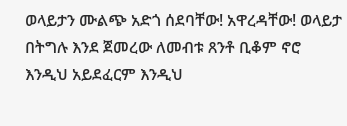ወላይታን ሙልጭ አድጎ ሰደባቸው! አዋረዳቸው! ወላይታ በትግሉ እንደ ጀመረው ለመብቱ ጸንቶ ቢቆም ኖሮ እንዲህ አይደፈርም እንዲህ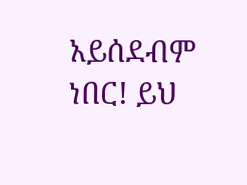አይሰደብም ነበር! ይህ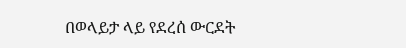በወላይታ ላይ የደረሰ ውርደት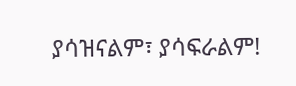ያሳዝናልም፣ ያሳፍራልም!